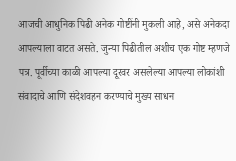आजची आधुनिक पिढी अनेक गोष्टींनी मुकली आहे, असे अनेकदा आपल्याला वाटत असते. जुन्या पिढीतील अशीच एक गोष्ट म्हणजे पत्र. पूर्वीच्या काळी आपल्या दूरवर असलेल्या आपल्या लोकांशी संवादाचे आणि संदेशवहन करण्याचे मुख्य साधन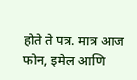होते ते पत्र. मात्र आज फोन, इमेल आणि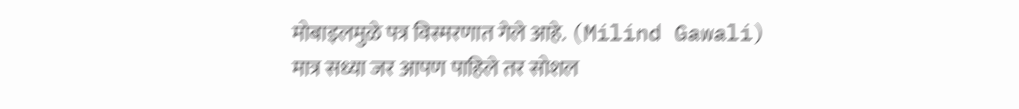मोबाइलमुळे पत्र विस्मरणात गेले आहे. (Milind Gawali)
मात्र सध्या जर आपण पाहिले तर सोशल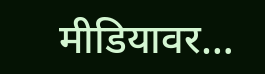मीडियावर…